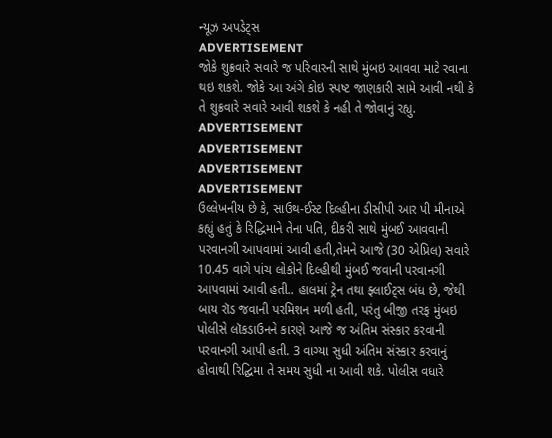ન્યૂઝ અપડેટ્સ
ADVERTISEMENT
જોકે શુક્રવારે સવારે જ પરિવારની સાથે મુંબઇ આવવા માટે રવાના થઇ શકશે. જોકે આ અંગે કોઇ સ્પષ્ટ જાણકારી સામે આવી નથી કે તે શુક્રવારે સવારે આવી શકશે કે નહી તે જોવાનું રહ્યુ.
ADVERTISEMENT
ADVERTISEMENT
ADVERTISEMENT
ADVERTISEMENT
ઉલ્લેખનીય છે કે, સાઉથ-ઈસ્ટ દિલ્હીના ડીસીપી આર પી મીનાએ કહ્યું હતું કે રિદ્ધિમાને તેના પતિ, દીકરી સાથે મુંબઈ આવવાની પરવાનગી આપવામાં આવી હતી,તેમને આજે (30 એપ્રિલ) સવારે 10.45 વાગે પાંચ લોકોને દિલ્હીથી મુંબઈ જવાની પરવાનગી આપવામાં આવી હતી.. હાલમાં ટ્રેન તથા ફ્લાઈટ્સ બંધ છે, જેથી બાય રૉડ જવાની પરમિશન મળી હતી, પરંતુ બીજી તરફ મુંબઇ પોલીસે લૉકડાઉનને કારણે આજે જ અંતિમ સંસ્કાર કરવાની પરવાનગી આપી હતી. 3 વાગ્યા સુધી અંતિમ સંસ્કાર કરવાનું હોવાથી રિદ્ઘિમા તે સમય સુધી ના આવી શકે. પોલીસ વધારે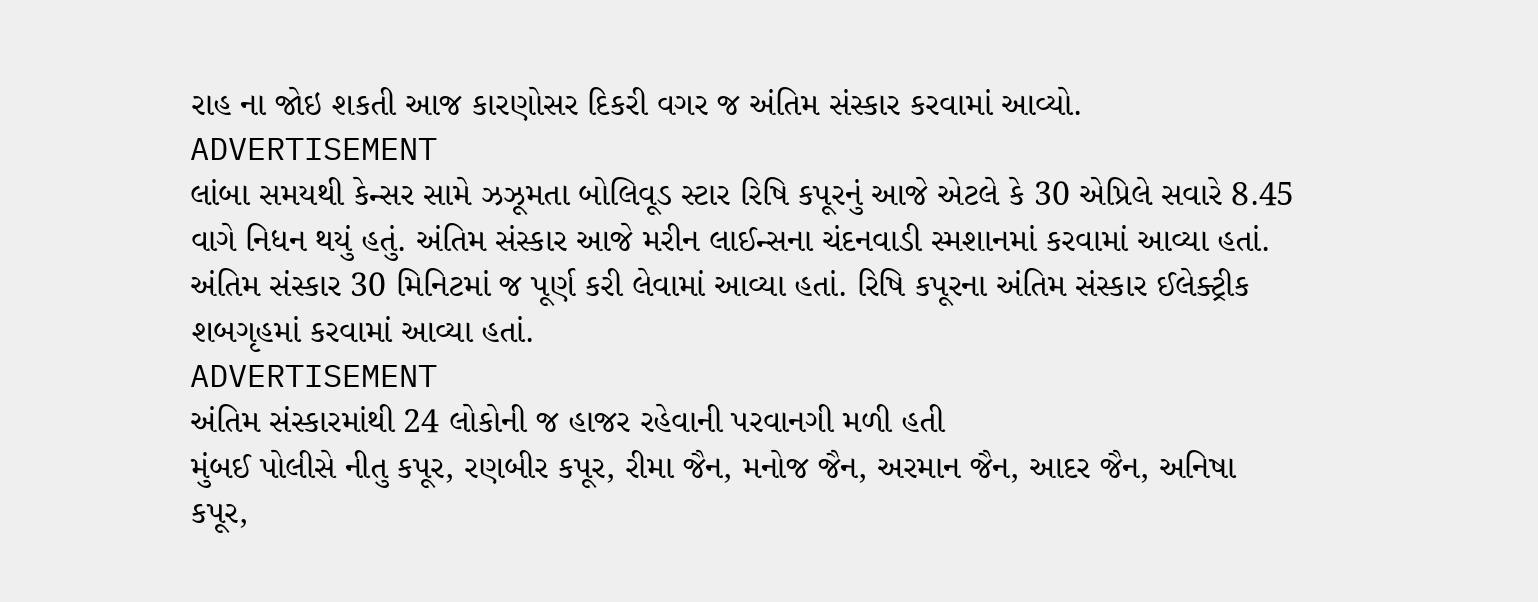રાહ ના જોઇ શકતી આજ કારણોસર દિકરી વગર જ અંતિમ સંસ્કાર કરવામાં આવ્યો.
ADVERTISEMENT
લાંબા સમયથી કેન્સર સામે ઝઝૂમતા બોલિવૂડ સ્ટાર રિષિ કપૂરનું આજે એટલે કે 30 એપ્રિલે સવારે 8.45 વાગે નિધન થયું હતું. અંતિમ સંસ્કાર આજે મરીન લાઈન્સના ચંદનવાડી સ્મશાનમાં કરવામાં આવ્યા હતાં. અંતિમ સંસ્કાર 30 મિનિટમાં જ પૂર્ણ કરી લેવામાં આવ્યા હતાં. રિષિ કપૂરના અંતિમ સંસ્કાર ઈલેક્ટ્રીક શબગૃહમાં કરવામાં આવ્યા હતાં.
ADVERTISEMENT
અંતિમ સંસ્કારમાંથી 24 લોકોની જ હાજર રહેવાની પરવાનગી મળી હતી
મુંબઈ પોલીસે નીતુ કપૂર, રણબીર કપૂર, રીમા જૈન, મનોજ જૈન, અરમાન જૈન, આદર જૈન, અનિષા કપૂર,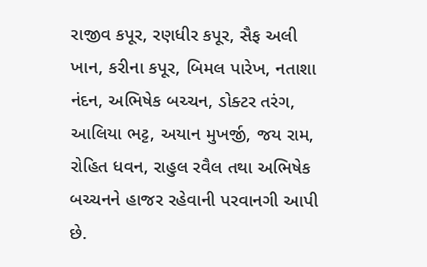રાજીવ કપૂર, રણધીર કપૂર, સૈફ અલી ખાન, કરીના કપૂર, બિમલ પારેખ, નતાશા નંદન, અભિષેક બચ્ચન, ડોક્ટર તરંગ, આલિયા ભટ્ટ, અયાન મુખર્જી, જય રામ, રોહિત ધવન, રાહુલ રવૈલ તથા અભિષેક બચ્ચનને હાજર રહેવાની પરવાનગી આપી છે.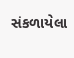સંકળાયેલા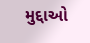મુદ્દાઓ